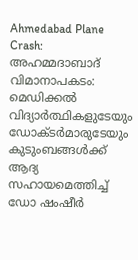Ahmedabad Plane Crash: അഹമ്മദാബാദ് വിമാനാപകടം: മെഡിക്കൽ വിദ്യാർത്ഥികളുടേയും ഡോക്ടർമാരുടേയും കുടുംബങ്ങൾക്ക് ആദ്യ സഹായമെത്തിച്ച് ഡോ ഷംഷീർ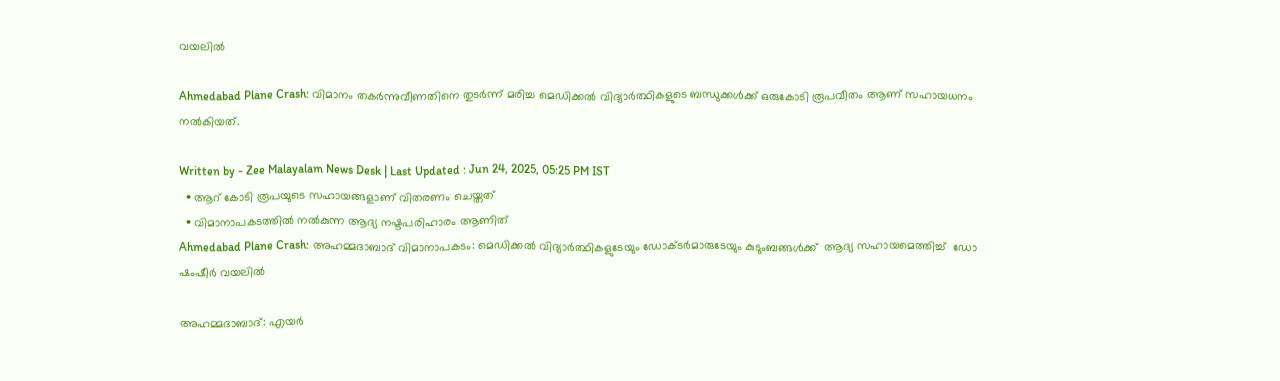വയലിൽ

Ahmedabad Plane Crash: വിമാനം തകർന്നുവീണതിനെ തുടർന്ന് മരിച്ച മെഡിക്കൽ വിദ്യാർത്ഥികളുടെ ബന്ധുക്കൾക്ക് ഒരുകോടി രൂപവീതം ആണ് സഹായധനം നൽകിയത്.

Written by - Zee Malayalam News Desk | Last Updated : Jun 24, 2025, 05:25 PM IST
  • ആറ് കോടി രൂപയുടെ സഹായങ്ങളാണ് വിതരണം ചെയ്തത്
  • വിമാനാപകടത്തിൽ നൽകുന്ന ആദ്യ നഷ്ടപരിഹാരം ആണിത്
Ahmedabad Plane Crash: അഹമ്മദാബാദ് വിമാനാപകടം: മെഡിക്കൽ വിദ്യാർത്ഥികളുടേയും ഡോക്ടർമാരുടേയും കുടുംബങ്ങൾക്ക്  ആദ്യ സഹായമെത്തിച്ച്  ഡോ ഷംഷീർ വയലിൽ

അഹമ്മദാബാദ്: എയർ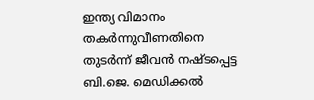ഇന്ത്യ വിമാനം തകർന്നുവീണതിനെ തുടർന്ന് ജീവൻ നഷ്ടപ്പെട്ട ബി.ജെ. മെഡിക്കൽ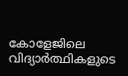കോളേജിലെ വിദ്യാർത്ഥികളുടെ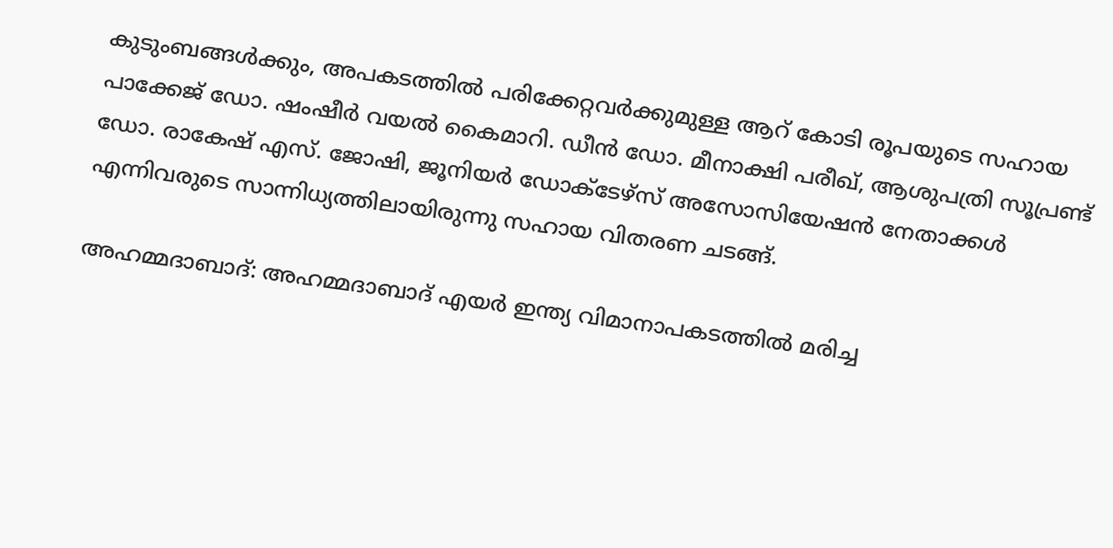കുടുംബങ്ങൾക്കും, അപകടത്തിൽ പരിക്കേറ്റവർക്കുമുള്ള ആറ് കോടി രൂപയുടെ സഹായ പാക്കേജ് ഡോ. ഷംഷീർ വയൽ കൈമാറി. ഡീൻ ഡോ. മീനാക്ഷി പരീഖ്, ആശുപത്രി സൂപ്രണ്ട് ഡോ. രാകേഷ് എസ്. ജോഷി, ജൂനിയർ ഡോക്ടേഴ്‌സ് അസോസിയേഷൻ നേതാക്കൾ എന്നിവരുടെ സാന്നിധ്യത്തിലായിരുന്നു സഹായ വിതരണ ചടങ്ങ്.

അഹമ്മദാബാദ്: അഹമ്മദാബാദ് എയർ ഇന്ത്യ വിമാനാപകടത്തിൽ മരിച്ച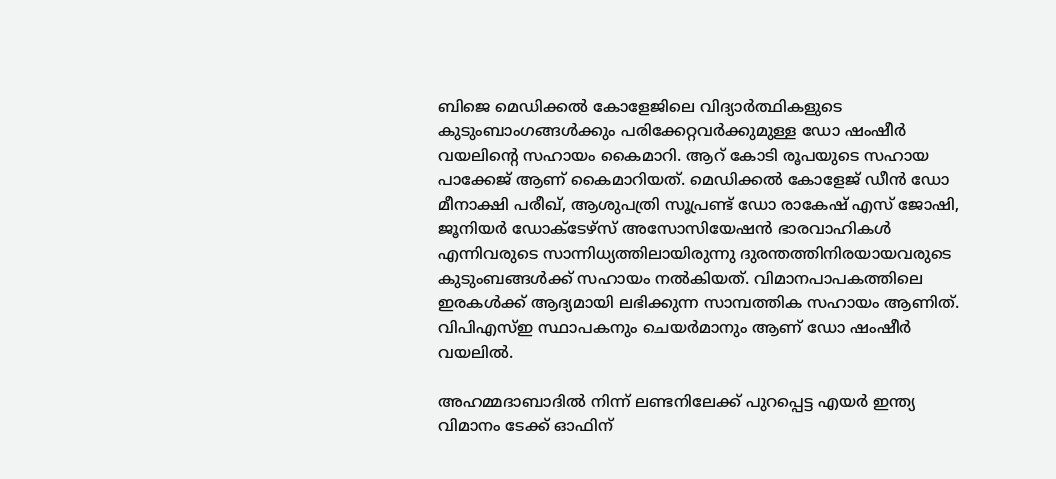ബിജെ മെഡിക്കൽ കോളേജിലെ വിദ്യാർത്ഥികളുടെ കുടുംബാംഗങ്ങൾക്കും പരിക്കേറ്റവർക്കുമുള്ള ഡോ ഷംഷീർ വയലിന്റെ സഹായം കൈമാറി. ആറ് കോടി രൂപയുടെ സഹായ പാക്കേജ് ആണ് കൈമാറിയത്. മെഡിക്കൽ കോളേജ് ഡീൻ ഡോ മീനാക്ഷി പരീഖ്, ആശുപത്രി സൂപ്രണ്ട് ഡോ രാകേഷ് എസ്‌ ജോഷി,  ജൂനിയർ ഡോക്ടേഴ്സ് അസോസിയേഷൻ ഭാരവാഹികൾ എന്നിവരുടെ സാന്നിധ്യത്തിലായിരുന്നു ദുരന്തത്തിനിരയായവരുടെ കുടുംബങ്ങൾക്ക് സഹായം നൽകിയത്. വിമാനപാപകത്തിലെ ഇരകൾക്ക് ആദ്യമായി ലഭിക്കുന്ന സാമ്പത്തിക സഹായം ആണിത്. വിപിഎസ്ഇ സ്ഥാപകനും ചെയർമാനും ആണ് ഡോ ഷംഷീർ വയലിൽ.

അഹമ്മദാബാദിൽ നിന്ന് ലണ്ടനിലേക്ക് പുറപ്പെട്ട എയർ ഇന്ത്യ വിമാനം ടേക്ക് ഓഫിന്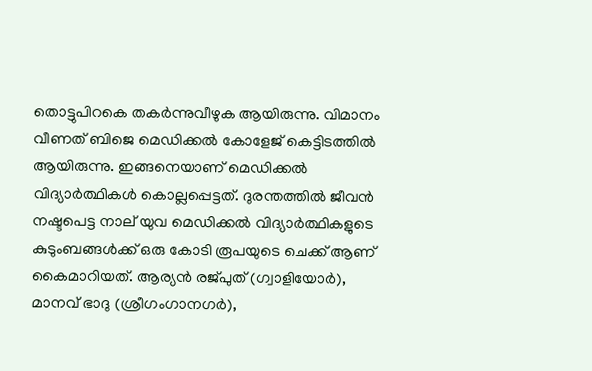തൊട്ടുപിറകെ തകർന്നുവീഴുക ആയിരുന്നു. വിമാനം വീണത് ബിജെ മെഡിക്കൽ കോളേജ് കെട്ടിടത്തിൽ ആയിരുന്നു. ഇങ്ങനെയാണ് മെഡിക്കൽ വിദ്യാർത്ഥികൾ കൊല്ലപ്പെട്ടത്. ദുരന്തത്തിൽ ജീവൻ നഷ്ടപെട്ട നാല് യുവ മെഡിക്കൽ വിദ്യാർത്ഥികളുടെ കുടുംബങ്ങൾക്ക് ഒരു കോടി രൂപയുടെ ചെക്ക് ആണ് കൈമാറിയത്. ആര്യൻ രജ്പുത് (ഗ്വാളിയോർ), മാനവ് ഭാദു (ശ്രീഗംഗാനഗർ),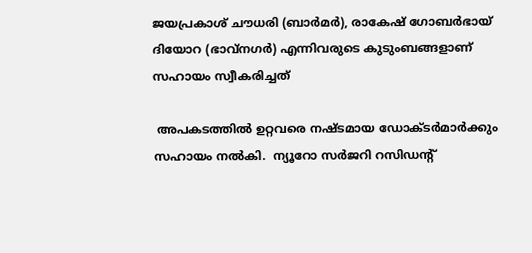ജയപ്രകാശ് ചൗധരി (ബാർമർ), രാകേഷ് ഗോബർഭായ് ദിയോറ (ഭാവ്നഗർ) എന്നിവരുടെ കുടുംബങ്ങളാണ് സഹായം സ്വീകരിച്ചത്

 അപകടത്തിൽ ഉറ്റവരെ നഷ്ടമായ ഡോക്ടർമാർക്കും സഹായം നൽകി.  ന്യൂറോ സർജറി റസിഡന്റ്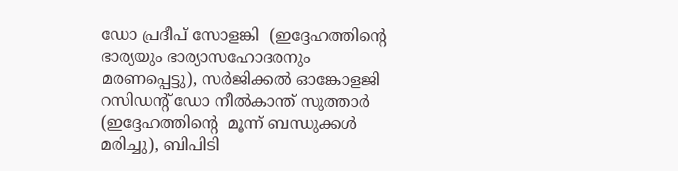ഡോ പ്രദീപ് സോളങ്കി  (ഇദ്ദേഹത്തിന്റെ ഭാര്യയും ഭാര്യാസഹോദരനും മരണപ്പെട്ടു), സർജിക്കൽ ഓങ്കോളജി റസിഡന്റ് ഡോ നീൽകാന്ത് സുത്താർ (ഇദ്ദേഹത്തിന്റെ  മൂന്ന് ബന്ധുക്കൾ മരിച്ചു), ബിപിടി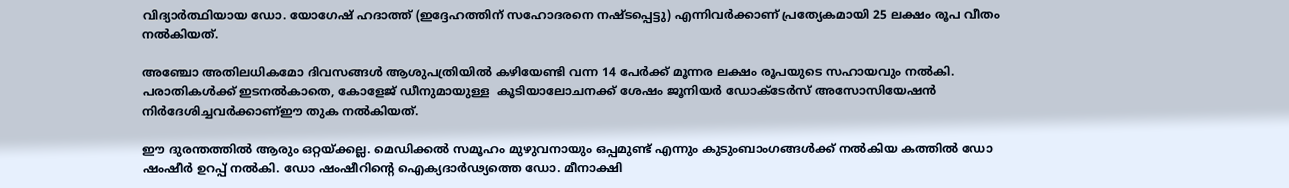വിദ്യാർത്ഥിയായ ഡോ. യോഗേഷ് ഹദാത്ത് (ഇദ്ദേഹത്തിന് സഹോദരനെ നഷ്ടപ്പെട്ടു) എന്നിവർക്കാണ് പ്രത്യേകമായി 25 ലക്ഷം രൂപ വീതം നൽകിയത്.

അഞ്ചോ അതിലധികമോ ദിവസങ്ങൾ ആശുപത്രിയിൽ കഴിയേണ്ടി വന്ന 14 പേർക്ക് മൂന്നര ലക്ഷം രൂപയുടെ സഹായവും നൽകി. പരാതികൾക്ക് ഇടനൽകാതെ, കോളേജ് ഡീനുമായുള്ള  കൂടിയാലോചനക്ക് ശേഷം ജൂനിയർ ഡോക്ടേർസ് അസോസിയേഷൻ നിർദേശിച്ചവർക്കാണ്ഈ തുക നൽകിയത്.

ഈ ദുരന്തത്തിൽ ആരും ഒറ്റയ്ക്കല്ല. മെഡിക്കൽ സമൂഹം മുഴുവനായും ഒപ്പമുണ്ട് എന്നും കുടുംബാംഗങ്ങൾക്ക് നൽകിയ കത്തിൽ ഡോ ഷംഷീർ ഉറപ്പ് നൽകി. ഡോ ഷംഷീറിന്റെ ഐക്യദാർഢ്യത്തെ ഡോ. മീനാക്ഷി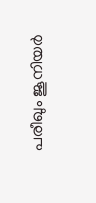പരീഖും ജൂനിയർ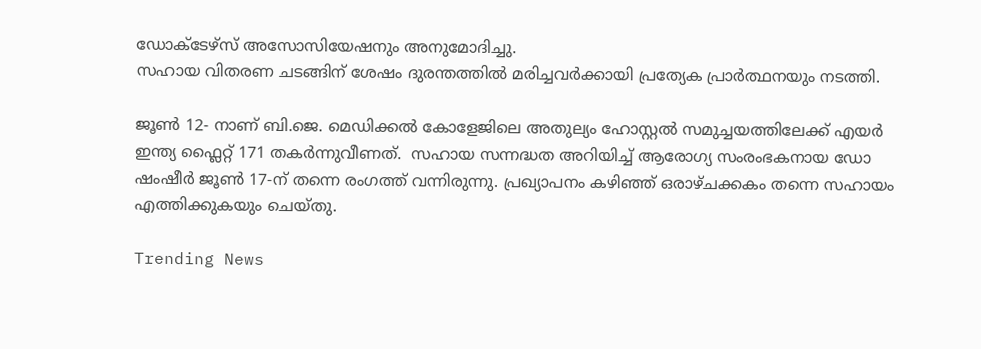ഡോക്ടേഴ്സ് അസോസിയേഷനും അനുമോദിച്ചു.
സഹായ വിതരണ ചടങ്ങിന് ശേഷം ദുരന്തത്തിൽ മരിച്ചവർക്കായി പ്രത്യേക പ്രാർത്ഥനയും നടത്തി.

ജൂൺ 12- നാണ് ബി.ജെ. മെഡിക്കൽ കോളേജിലെ അതുല്യം ഹോസ്റ്റൽ സമുച്ചയത്തിലേക്ക് എയർ ഇന്ത്യ ഫ്ലൈറ്റ് 171 തകർന്നുവീണത്.  സഹായ സന്നദ്ധത അറിയിച്ച് ആരോഗ്യ സംരംഭകനായ ഡോ ഷംഷീർ ജൂൺ 17-ന് തന്നെ രംഗത്ത് വന്നിരുന്നു. പ്രഖ്യാപനം കഴിഞ്ഞ് ഒരാഴ്ചക്കകം തന്നെ സഹായം എത്തിക്കുകയും ചെയ്തു.

Trending News